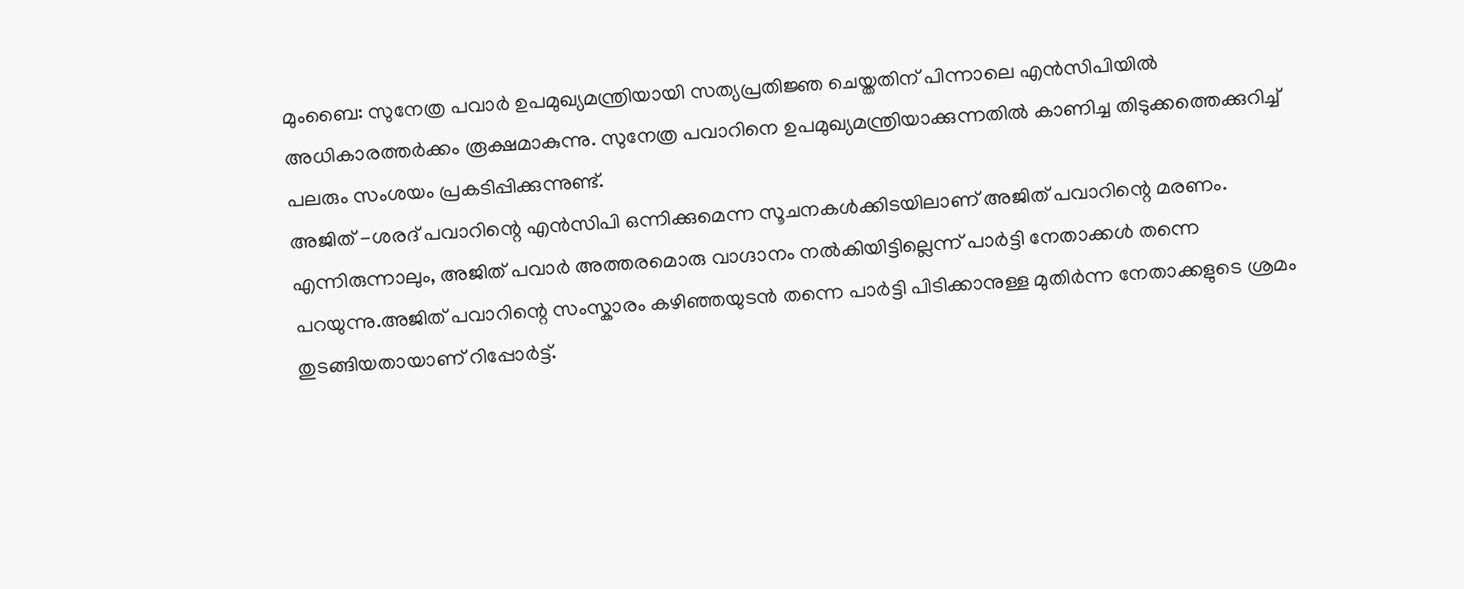മുംബൈ: സുനേത്ര പവാർ ഉപമുഖ്യമന്ത്രിയായി സത്യപ്രതിജ്ഞ ചെയ്തതിന് പിന്നാലെ എൻസിപിയിൽ അധികാരത്തർക്കം രൂക്ഷമാകുന്നു. സുനേത്ര പവാറിനെ ഉപമുഖ്യമന്ത്രിയാക്കുന്നതിൽ കാണിച്ച തിടുക്കത്തെക്കുറിച്ച് പലരും സംശയം പ്രകടിപ്പിക്കുന്നുണ്ട്.
അജിത് -ശരദ് പവാറിന്റെ എൻസിപി ഒന്നിക്കുമെന്ന സൂചനകൾക്കിടയിലാണ് അജിത് പവാറിന്റെ മരണം. എന്നിരുന്നാലും, അജിത് പവാർ അത്തരമൊരു വാഗ്ദാനം നൽകിയിട്ടില്ലെന്ന് പാർട്ടി നേതാക്കൾ തന്നെ പറയുന്നു.അജിത് പവാറിന്റെ സംസ്കാരം കഴിഞ്ഞയുടൻ തന്നെ പാർട്ടി പിടിക്കാനുള്ള മുതിർന്ന നേതാക്കളുടെ ശ്രമം തുടങ്ങിയതായാണ് റിപ്പോർട്ട്.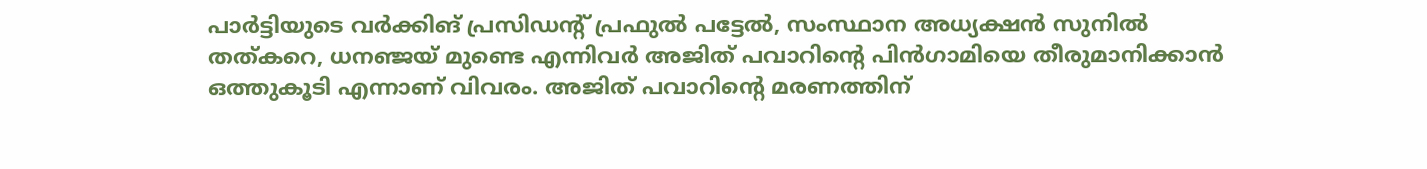പാർട്ടിയുടെ വർക്കിങ് പ്രസിഡന്റ് പ്രഫുൽ പട്ടേൽ, സംസ്ഥാന അധ്യക്ഷൻ സുനിൽ തത്കറെ, ധനഞ്ജയ് മുണ്ടെ എന്നിവർ അജിത് പവാറിന്റെ പിൻഗാമിയെ തീരുമാനിക്കാൻ ഒത്തുകൂടി എന്നാണ് വിവരം. അജിത് പവാറിന്റെ മരണത്തിന്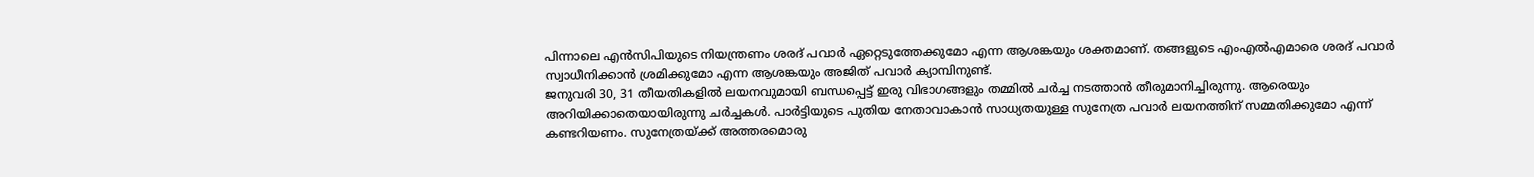പിന്നാലെ എൻസിപിയുടെ നിയന്ത്രണം ശരദ് പവാർ ഏറ്റെടുത്തേക്കുമോ എന്ന ആശങ്കയും ശക്തമാണ്. തങ്ങളുടെ എംഎൽഎമാരെ ശരദ് പവാർ സ്വാധീനിക്കാൻ ശ്രമിക്കുമോ എന്ന ആശങ്കയും അജിത് പവാർ ക്യാമ്പിനുണ്ട്.
ജനുവരി 30, 31 തീയതികളിൽ ലയനവുമായി ബന്ധപ്പെട്ട് ഇരു വിഭാഗങ്ങളും തമ്മിൽ ചർച്ച നടത്താൻ തീരുമാനിച്ചിരുന്നു. ആരെയും അറിയിക്കാതെയായിരുന്നു ചർച്ചകൾ. പാർട്ടിയുടെ പുതിയ നേതാവാകാൻ സാധ്യതയുള്ള സുനേത്ര പവാർ ലയനത്തിന് സമ്മതിക്കുമോ എന്ന് കണ്ടറിയണം. സുനേത്രയ്ക്ക് അത്തരമൊരു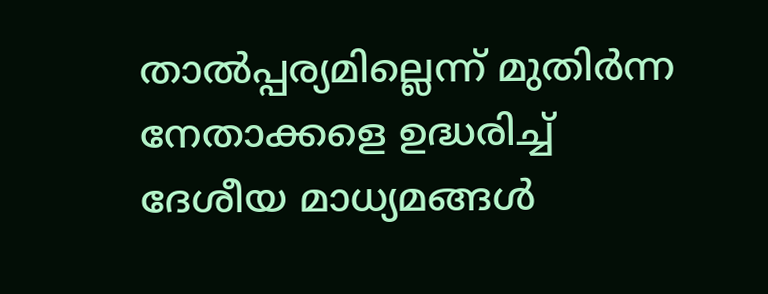താൽപ്പര്യമില്ലെന്ന് മുതിർന്ന നേതാക്കളെ ഉദ്ധരിച്ച് ദേശീയ മാധ്യമങ്ങൾ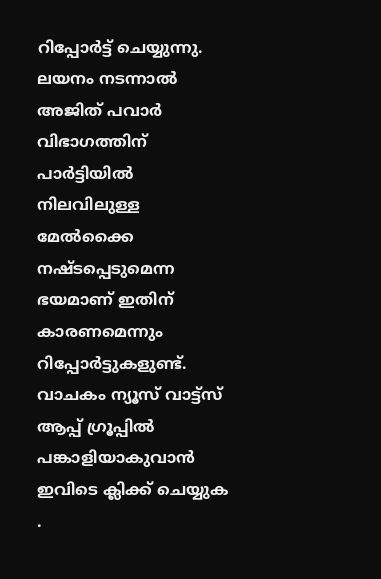റിപ്പോർട്ട് ചെയ്യുന്നു. ലയനം നടന്നാൽ അജിത് പവാർ വിഭാഗത്തിന് പാർട്ടിയിൽ നിലവിലുള്ള മേൽക്കൈ നഷ്ടപ്പെടുമെന്ന ഭയമാണ് ഇതിന് കാരണമെന്നും റിപ്പോർട്ടുകളുണ്ട്.
വാചകം ന്യൂസ് വാട്ട്സ് ആപ്പ് ഗ്രൂപ്പിൽ പങ്കാളിയാകുവാൻ
ഇവിടെ ക്ലിക്ക് ചെയ്യുക
.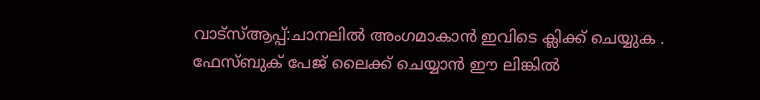വാട്സ്ആപ്പ്:ചാനലിൽ അംഗമാകാൻ ഇവിടെ ക്ലിക്ക് ചെയ്യുക .
ഫേസ്ബുക് പേജ് ലൈക്ക് ചെയ്യാൻ ഈ ലിങ്കിൽ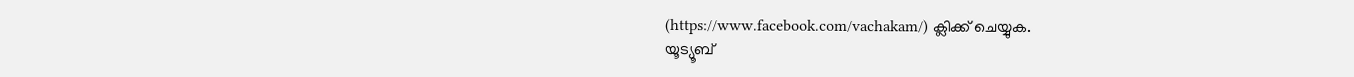(https://www.facebook.com/vachakam/) ക്ലിക്ക് ചെയ്യുക.
യൂട്യൂബ്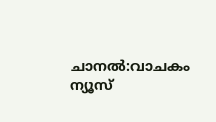ചാനൽ:വാചകം ന്യൂസ്